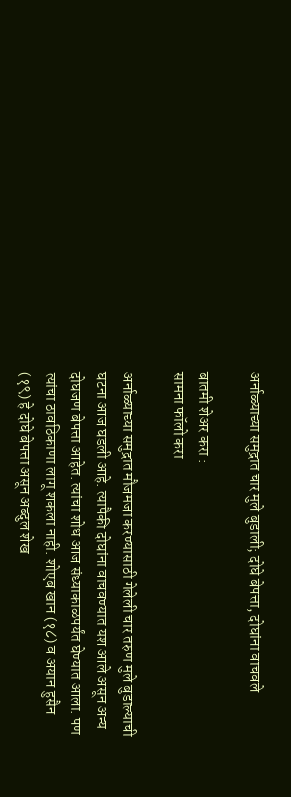अर्नाळ्याच्या समुद्रात चार मुले बुडाली; दोघे बेपत्ता, दोघांना वाचवले

बातमी शेअर करा :
सामना फॉलो करा

अर्नाळ्याच्या समुद्रात मौजमजा करण्यासाठी गेलेली चार तरुण मुले बुडाल्याची घटना आज घडली आहे. त्यापैकी दोघांना वाचवण्यात यश आले असून अन्य दोघजण बेपत्ता आहेत. त्यांचा शोध आज संध्याकाळपर्यंत घेण्यात आला. पण त्यांचा ठावठिकाणा लागू शकला नाही. शोएब खान (१८) व अयान हुसैन (१९) हे दोघे बेपत्ता असून अब्दुल शेख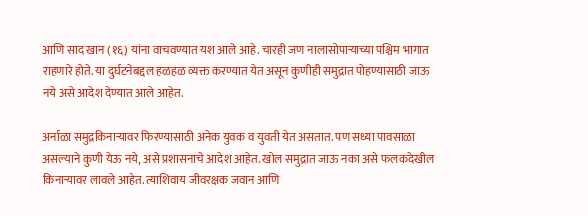आणि साद खान (१६) यांना वाचवण्यात यश आले आहे. चारही जण नालासोपाऱ्याच्या पश्चिम भागात राहणारे होते. या दुर्घटनेबद्दल हळहळ व्यक्त करण्यात येत असून कुणीही समुद्रात पोहण्यासाठी जाऊ नये असे आदेश देण्यात आले आहेत.

अर्नाळा समुद्रकिनाऱ्यावर फिरण्यासाठी अनेक युवक व युवती येत असतात. पण सध्या पावसाळा असल्याने कुणी येऊ नये, असे प्रशासनाचे आदेश आहेत. खोल समुद्रात जाऊ नका असे फलकदेखील किनाऱ्यावर लावले आहेत. त्याशिवाय जीवरक्षक जवान आणि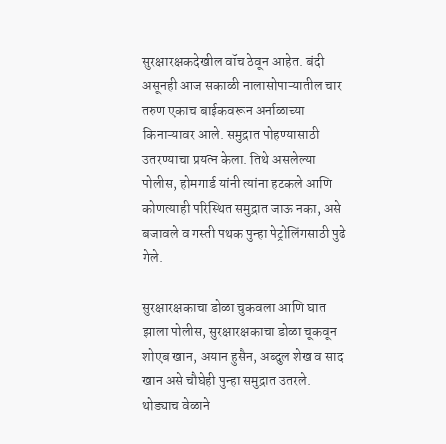सुरक्षारक्षकदेखील वॉच ठेवून आहेत. बंदी असूनही आज सकाळी नालासोपाऱ्यातील चार तरुण एकाच बाईकवरून अर्नाळाच्या किनाऱ्यावर आले. समुद्रात पोहण्यासाठी उतरण्याचा प्रयत्न केला. तिथे असलेल्या पोलीस, होमगार्ड यांनी त्यांना हटकले आणि कोणत्याही परिस्थित समुद्रात जाऊ नका, असे बजावले व गस्ती पथक पुन्हा पेट्रोलिंगसाठी पुढे गेले.

सुरक्षारक्षकाचा डोळा चुकवला आणि घात झाला पोलीस, सुरक्षारक्षकाचा डोळा चूकवून शोएब खान, अयान हुसैन, अब्दुल शेख व साद खान असे चौघेही पुन्हा समुद्रात उतरले. थोड्याच वेळाने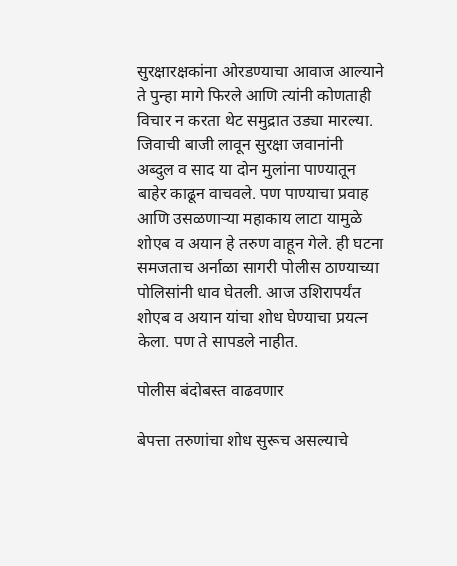सुरक्षारक्षकांना ओरडण्याचा आवाज आल्याने ते पुन्हा मागे फिरले आणि त्यांनी कोणताही विचार न करता थेट समुद्रात उड्या मारल्या. जिवाची बाजी लावून सुरक्षा जवानांनी अब्दुल व साद या दोन मुलांना पाण्यातून बाहेर काढून वाचवले. पण पाण्याचा प्रवाह आणि उसळणाऱ्या महाकाय लाटा यामुळे शोएब व अयान हे तरुण वाहून गेले. ही घटना समजताच अर्नाळा सागरी पोलीस ठाण्याच्या पोलिसांनी धाव घेतली. आज उशिरापर्यंत शोएब व अयान यांचा शोध घेण्याचा प्रयत्न केला. पण ते सापडले नाहीत.

पोलीस बंदोबस्त वाढवणार

बेपत्ता तरुणांचा शोध सुरूच असल्याचे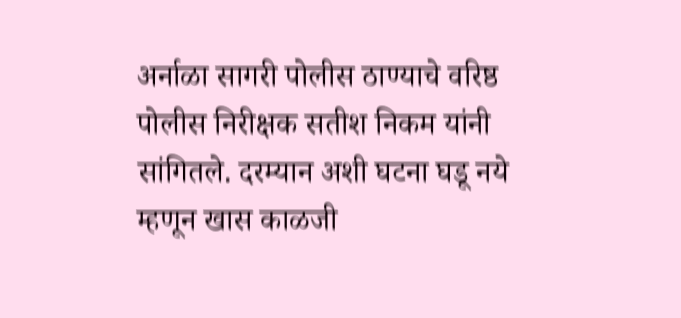अर्नाळा सागरी पोलीस ठाण्याचे वरिष्ठ पोलीस निरीक्षक सतीश निकम यांनी सांगितले. दरम्यान अशी घटना घडू नये म्हणून खास काळजी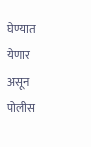घेण्यात येणार असून पोलीस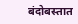बंदोबस्तात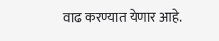वाढ करण्यात येणार आहे.